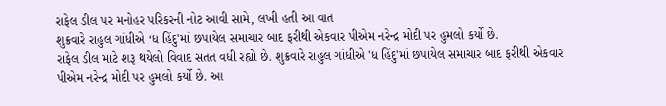રાફેલ ડીલ પર મનોહર પરિકરની નોટ આવી સામે, લખી હતી આ વાત
શુક્રવારે રાહુલ ગાંધીએ ‘ધ હિંદુ'માં છપાયેલ સમાચાર બાદ ફરીથી એકવાર પીએમ નરેન્દ્ર મોદી પર હુમલો કર્યો છે.
રાફેલ ડીલ માટે શરૂ થયેલો વિવાદ સતત વધી રહ્યો છે. શુક્રવારે રાહુલ ગાંધીએ 'ધ હિંદુ'માં છપાયેલ સમાચાર બાદ ફરીથી એકવાર પીએમ નરેન્દ્ર મોદી પર હુમલો કર્યો છે. આ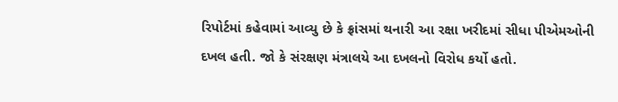રિપોર્ટમાં કહેવામાં આવ્યુ છે કે ફ્રાંસમાં થનારી આ રક્ષા ખરીદમાં સીધા પીએમઓની દખલ હતી. જો કે સંરક્ષણ મંત્રાલયે આ દખલનો વિરોધ કર્યો હતો.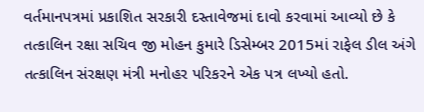વર્તમાનપત્રમાં પ્રકાશિત સરકારી દસ્તાવેજમાં દાવો કરવામાં આવ્યો છે કે તત્કાલિન રક્ષા સચિવ જી મોહન કુમારે ડિસેમ્બર 2015માં રાફેલ ડીલ અંગે તત્કાલિન સંરક્ષણ મંત્રી મનોહર પરિકરને એક પત્ર લખ્યો હતો.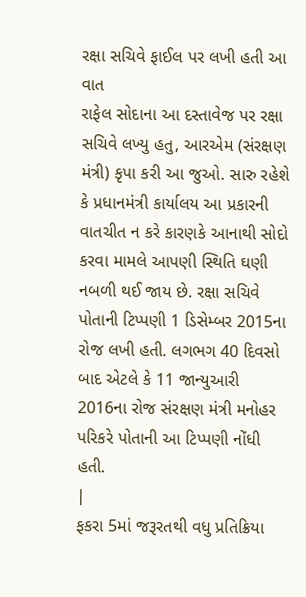રક્ષા સચિવે ફાઈલ પર લખી હતી આ વાત
રાફેલ સોદાના આ દસ્તાવેજ પર રક્ષા સચિવે લખ્યુ હતુ, આરએમ (સંરક્ષણ મંત્રી) કૃપા કરી આ જુઓ. સારુ રહેશે કે પ્રધાનમંત્રી કાર્યાલય આ પ્રકારની વાતચીત ન કરે કારણકે આનાથી સોદો કરવા મામલે આપણી સ્થિતિ ઘણી નબળી થઈ જાય છે. રક્ષા સચિવે પોતાની ટિપ્પણી 1 ડિસેમ્બર 2015ના રોજ લખી હતી. લગભગ 40 દિવસો બાદ એટલે કે 11 જાન્યુઆરી 2016ના રોજ સંરક્ષણ મંત્રી મનોહર પરિકરે પોતાની આ ટિપ્પણી નોંધી હતી.
|
ફકરા 5માં જરૂરતથી વધુ પ્રતિક્રિયા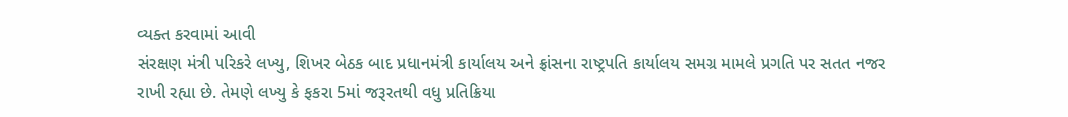વ્યક્ત કરવામાં આવી
સંરક્ષણ મંત્રી પરિકરે લખ્યુ, શિખર બેઠક બાદ પ્રધાનમંત્રી કાર્યાલય અને ફ્રાંસના રાષ્ટ્રપતિ કાર્યાલય સમગ્ર મામલે પ્રગતિ પર સતત નજર રાખી રહ્યા છે. તેમણે લખ્યુ કે ફકરા 5માં જરૂરતથી વધુ પ્રતિક્રિયા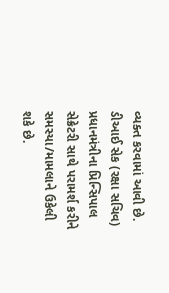વ્યક્ત કરવામાં આવી છે. ડીઆઈ સેક (રક્ષા સચિવ) પ્રધાનમંત્રીના પ્રિન્સિપાલ સેક્રેટરી સાથે પરામર્શ કરીને સમસ્યા/મામલાને ઉકેલી શકે છે.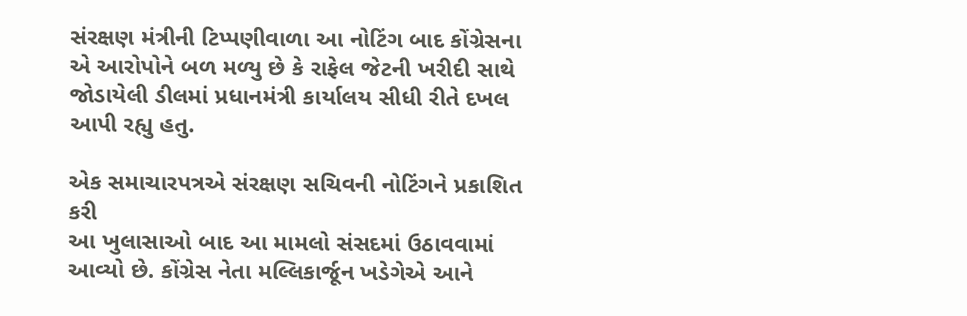સંરક્ષણ મંત્રીની ટિપ્પણીવાળા આ નોટિંગ બાદ કોંગ્રેસના એ આરોપોને બળ મળ્યુ છે કે રાફેલ જેટની ખરીદી સાથે જોડાયેલી ડીલમાં પ્રધાનમંત્રી કાર્યાલય સીધી રીતે દખલ આપી રહ્યુ હતુ.

એક સમાચારપત્રએ સંરક્ષણ સચિવની નોટિંગને પ્રકાશિત કરી
આ ખુલાસાઓ બાદ આ મામલો સંસદમાં ઉઠાવવામાં આવ્યો છે. કોંગ્રેસ નેતા મલ્લિકાર્જૂન ખડેગેએ આને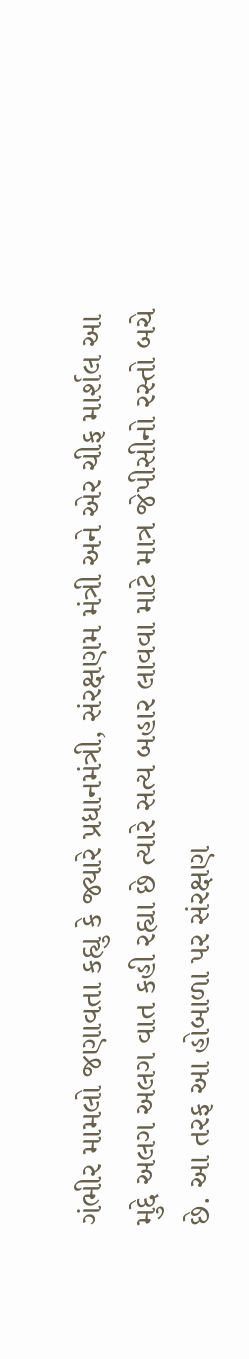ગંભીર મામલો જણાવતા કહ્યુ કે જ્યારે પ્રધાનમંત્રી, સંરક્ષણમ મંત્રી અને એર ચીફ માર્શલ આ મુદ્દે અલગ અલગ વાત કહી રહ્યા છે ત્યારે સત્ય બહાર લાવવા માટે માત્ર જેપીસીનો રસ્તો બચે છે. આ તરફ આ હોબાળા પર સંરક્ષણ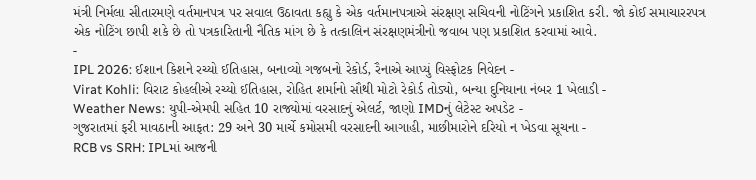મંત્રી નિર્મલા સીતારમણે વર્તમાનપત્ર પર સવાલ ઉઠાવતા કહ્યુ કે એક વર્તમાનપત્રાએ સંરક્ષણ સચિવની નોટિંગને પ્રકાશિત કરી. જો કોઈ સમાચારરપત્ર એક નોટિંગ છાપી શકે છે તો પત્રકારિતાની નૈતિક માંગ છે કે તત્કાલિન સંરક્ષણમંત્રીનો જવાબ પણ પ્રકાશિત કરવામાં આવે.
-
IPL 2026: ઈશાન કિશને રચ્યો ઈતિહાસ, બનાવ્યો ગજબનો રેકોર્ડ, રૈનાએ આપ્યું વિસ્ફોટક નિવેદન -
Virat Kohli: વિરાટ કોહલીએ રચ્યો ઈતિહાસ, રોહિત શર્માનો સૌથી મોટો રેકોર્ડ તોડ્યો, બન્યા દુનિયાના નંબર 1 ખેલાડી -
Weather News: યુપી-એમપી સહિત 10 રાજ્યોમાં વરસાદનું એલર્ટ, જાણો IMDનું લેટેસ્ટ અપડેટ -
ગુજરાતમાં ફરી માવઠાની આફત: 29 અને 30 માર્ચે કમોસમી વરસાદની આગાહી, માછીમારોને દરિયો ન ખેડવા સૂચના -
RCB vs SRH: IPLમાં આજની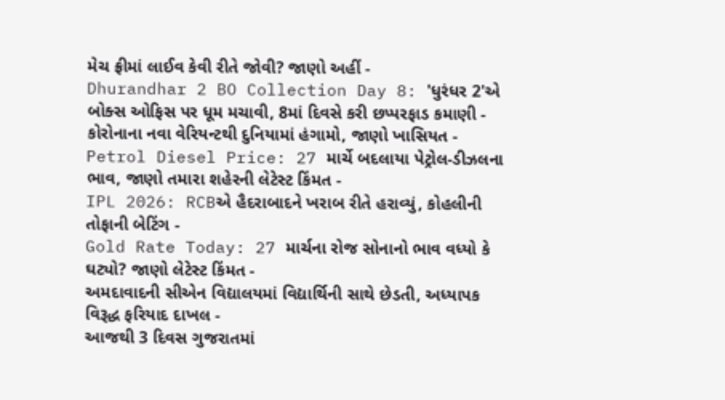મેચ ફ્રીમાં લાઈવ કેવી રીતે જોવી? જાણો અહીં -
Dhurandhar 2 BO Collection Day 8: 'ધુરંધર 2'એ બોક્સ ઓફિસ પર ધૂમ મચાવી, 8માં દિવસે કરી છપ્પરફાડ કમાણી -
કોરોનાના નવા વેરિયન્ટથી દુનિયામાં હંગામો, જાણો ખાસિયત -
Petrol Diesel Price: 27 માર્ચે બદલાયા પેટ્રોલ-ડીઝલના ભાવ, જાણો તમારા શહેરની લેટેસ્ટ કિંમત -
IPL 2026: RCBએ હૈદરાબાદને ખરાબ રીતે હરાવ્યું, કોહલીની તોફાની બેટિંગ -
Gold Rate Today: 27 માર્ચના રોજ સોનાનો ભાવ વધ્યો કે ઘટ્યો? જાણો લેટેસ્ટ કિંમત -
અમદાવાદની સીએન વિદ્યાલયમાં વિદ્યાર્થિની સાથે છેડતી, અધ્યાપક વિરૂદ્ધ ફરિયાદ દાખલ -
આજથી 3 દિવસ ગુજરાતમાં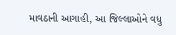માવઠાની આગાહી, આ જિલ્લાઓને વધુ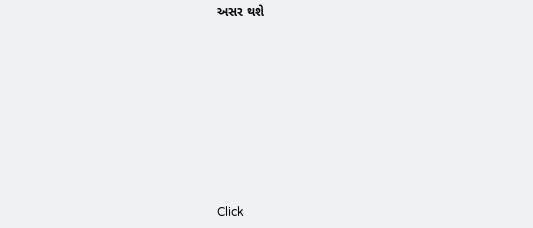અસર થશે









Click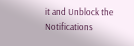it and Unblock the Notifications